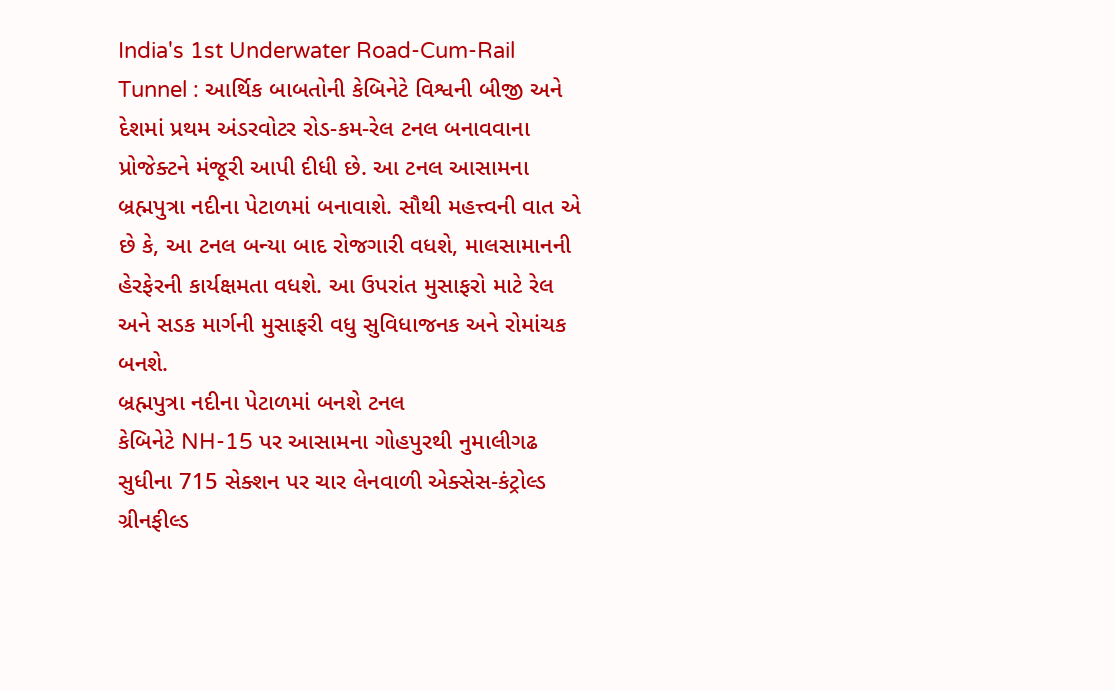India's 1st Underwater Road-Cum-Rail Tunnel : આર્થિક બાબતોની કેબિનેટે વિશ્વની બીજી અને દેશમાં પ્રથમ અંડરવોટર રોડ-કમ-રેલ ટનલ બનાવવાના પ્રોજેક્ટને મંજૂરી આપી દીધી છે. આ ટનલ આસામના બ્રહ્મપુત્રા નદીના પેટાળમાં બનાવાશે. સૌથી મહત્ત્વની વાત એ છે કે, આ ટનલ બન્યા બાદ રોજગારી વધશે, માલસામાનની હેરફેરની કાર્યક્ષમતા વધશે. આ ઉપરાંત મુસાફરો માટે રેલ અને સડક માર્ગની મુસાફરી વધુ સુવિધાજનક અને રોમાંચક બનશે.
બ્રહ્મપુત્રા નદીના પેટાળમાં બનશે ટનલ
કેબિનેટે NH-15 પર આસામના ગોહપુરથી નુમાલીગઢ સુધીના 715 સેક્શન પર ચાર લેનવાળી એક્સેસ-કંટ્રોલ્ડ ગ્રીનફીલ્ડ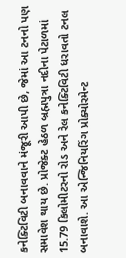કનેક્ટિવિટી બનાવવાને મંજૂરી આપી છે, જેમાં આ ટનનો પણ સમાવેશ થાય છે. પ્રોજેક્ટ હેઠળ બ્રહ્મપુત્રા નદીના પેટાળમાં 15.79 કિલોમીટરનો રોડ અને રેલ કનેક્ટિવિટી ધરાવતો ટનલ બનાવાશે. આ એન્જિનિયરિંગ પ્રોક્યોરમેન્ટ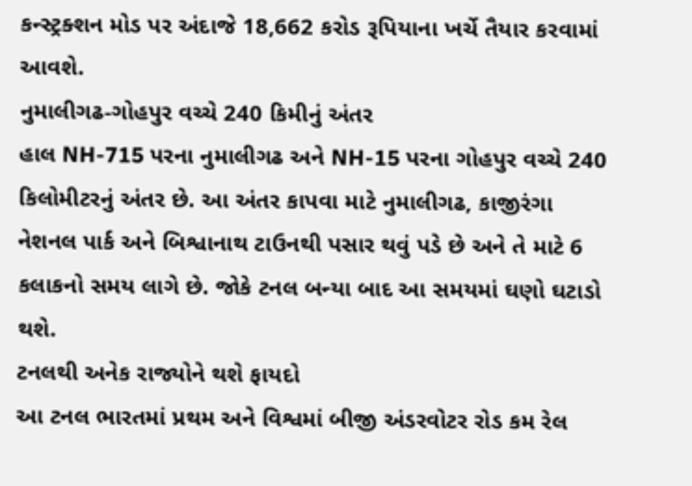કન્સ્ટ્રક્શન મોડ પર અંદાજે 18,662 કરોડ રૂપિયાના ખર્ચે તૈયાર કરવામાં આવશે.
નુમાલીગઢ-ગોહપુર વચ્ચે 240 કિમીનું અંતર
હાલ NH-715 પરના નુમાલીગઢ અને NH-15 પરના ગોહપુર વચ્ચે 240 કિલોમીટરનું અંતર છે. આ અંતર કાપવા માટે નુમાલીગઢ, કાજીરંગા નેશનલ પાર્ક અને બિશ્વાનાથ ટાઉનથી પસાર થવું પડે છે અને તે માટે 6 કલાકનો સમય લાગે છે. જોકે ટનલ બન્યા બાદ આ સમયમાં ઘણો ઘટાડો થશે.
ટનલથી અનેક રાજ્યોને થશે ફાયદો
આ ટનલ ભારતમાં પ્રથમ અને વિશ્વમાં બીજી અંડરવોટર રોડ કમ રેલ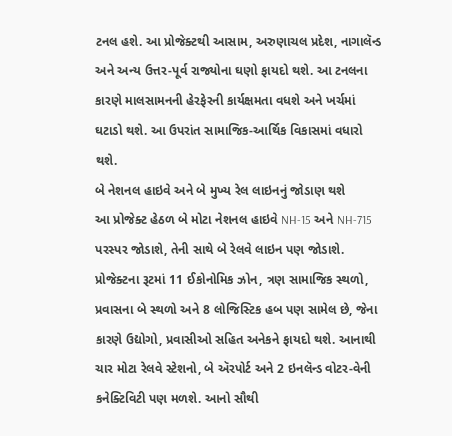ટનલ હશે. આ પ્રોજેક્ટથી આસામ, અરુણાચલ પ્રદેશ, નાગાલૅન્ડ અને અન્ય ઉત્તર-પૂર્વ રાજ્યોના ઘણો ફાયદો થશે. આ ટનલના કારણે માલસામનની હેરફેરની કાર્યક્ષમતા વધશે અને ખર્ચમાં ઘટાડો થશે. આ ઉપરાંત સામાજિક-આર્થિક વિકાસમાં વધારો થશે.
બે નેશનલ હાઇવે અને બે મુખ્ય રેલ લાઇનનું જોડાણ થશે
આ પ્રોજેક્ટ હેઠળ બે મોટા નેશનલ હાઇવે NH-15 અને NH-715 પરસ્પર જોડાશે, તેની સાથે બે રેલવે લાઇન પણ જોડાશે. પ્રોજેક્ટના રૂટમાં 11 ઈકોનોમિક ઝોન, ત્રણ સામાજિક સ્થળો, પ્રવાસના બે સ્થળો અને 8 લોજિસ્ટિક હબ પણ સામેલ છે, જેના કારણે ઉદ્યોગો, પ્રવાસીઓ સહિત અનેકને ફાયદો થશે. આનાથી ચાર મોટા રેલવે સ્ટેશનો, બે ઍરપોર્ટ અને 2 ઇનલૅન્ડ વોટર-વેની કનેક્ટિવિટી પણ મળશે. આનો સૌથી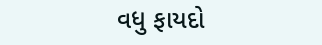વધુ ફાયદો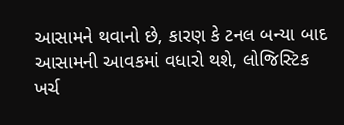આસામને થવાનો છે, કારણ કે ટનલ બન્યા બાદ આસામની આવકમાં વધારો થશે, લોજિસ્ટિક ખર્ચ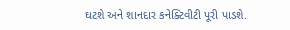ઘટશે અને શાનદાર કનેક્ટિવીટી પૂરી પાડશે.